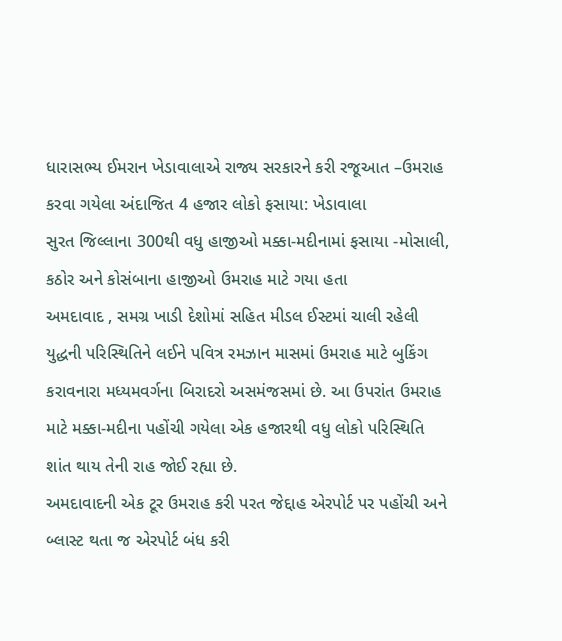ધારાસભ્ય ઈમરાન ખેડાવાલાએ રાજ્ય સરકારને કરી રજૂઆત –ઉમરાહ કરવા ગયેલા અંદાજિત 4 હજાર લોકો ફસાયા: ખેડાવાલા
સુરત જિલ્લાના 300થી વધુ હાજીઓ મક્કા-મદીનામાં ફસાયા -મોસાલી, કઠોર અને કોસંબાના હાજીઓ ઉમરાહ માટે ગયા હતા
અમદાવાદ , સમગ્ર ખાડી દેશોમાં સહિત મીડલ ઈસ્ટમાં ચાલી રહેલી યુદ્ધની પરિસ્થિતિને લઈને પવિત્ર રમઝાન માસમાં ઉમરાહ માટે બુકિંગ કરાવનારા મધ્યમવર્ગના બિરાદરો અસમંજસમાં છે. આ ઉપરાંત ઉમરાહ માટે મક્કા-મદીના પહોંચી ગયેલા એક હજારથી વધુ લોકો પરિસ્થિતિ શાંત થાય તેની રાહ જોઈ રહ્યા છે.
અમદાવાદની એક ટૂર ઉમરાહ કરી પરત જેદ્દાહ એરપોર્ટ પર પહોંચી અને બ્લાસ્ટ થતા જ એરપોર્ટ બંધ કરી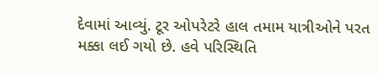દેવામાં આવ્યું. ટૂર ઓપરેટરે હાલ તમામ યાત્રીઓને પરત મક્કા લઈ ગયો છે. હવે પરિસ્થિતિ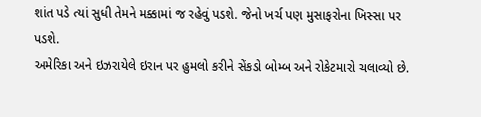શાંત પડે ત્યાં સુધી તેમને મક્કામાં જ રહેવું પડશે. જેનો ખર્ચ પણ મુસાફરોના ખિસ્સા પર પડશે.
અમેરિકા અને ઇઝરાયેલે ઇરાન પર હુમલો કરીને સેંકડો બોમ્બ અને રોકેટમારો ચલાવ્યો છે.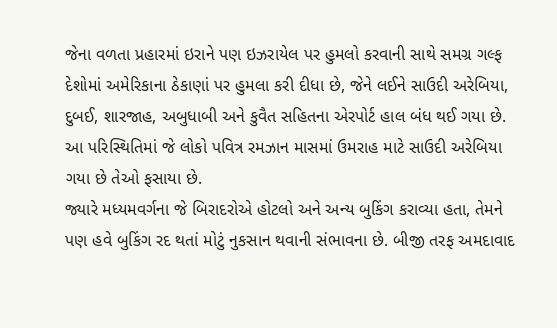જેના વળતા પ્રહારમાં ઇરાને પણ ઇઝરાયેલ પર હુમલો કરવાની સાથે સમગ્ર ગલ્ફ દેશોમાં અમેરિકાના ઠેકાણાં પર હુમલા કરી દીધા છે, જેને લઈને સાઉદી અરેબિયા, દુબઈ, શારજાહ, અબુધાબી અને કુવૈત સહિતના એરપોર્ટ હાલ બંધ થઈ ગયા છે. આ પરિસ્થિતિમાં જે લોકો પવિત્ર રમઝાન માસમાં ઉમરાહ માટે સાઉદી અરેબિયા ગયા છે તેઓ ફસાયા છે.
જ્યારે મધ્યમવર્ગના જે બિરાદરોએ હોટલો અને અન્ય બુકિંગ કરાવ્યા હતા, તેમને પણ હવે બુકિંગ રદ થતાં મોટું નુકસાન થવાની સંભાવના છે. બીજી તરફ અમદાવાદ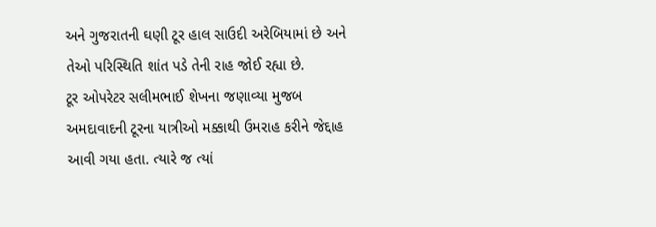અને ગુજરાતની ઘણી ટૂર હાલ સાઉદી અરેબિયામાં છે અને તેઓ પરિસ્થિતિ શાંત પડે તેની રાહ જોઈ રહ્યા છે.
ટૂર ઓપરેટર સલીમભાઈ શેખના જણાવ્યા મુજબ અમદાવાદની ટૂરના યાત્રીઓ મક્કાથી ઉમરાહ કરીને જેદ્દાહ આવી ગયા હતા. ત્યારે જ ત્યાં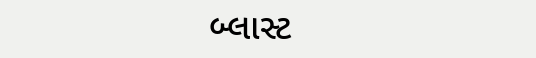બ્લાસ્ટ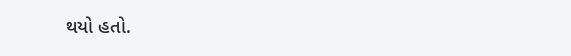થયો હતો.